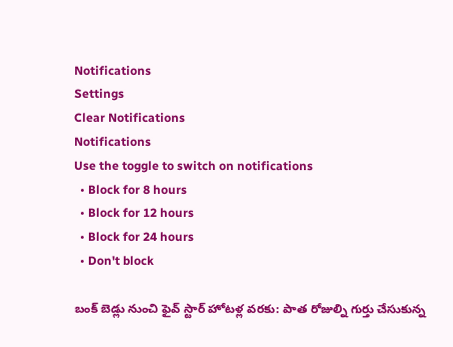Notifications
Settings
Clear Notifications
Notifications
Use the toggle to switch on notifications
  • Block for 8 hours
  • Block for 12 hours
  • Block for 24 hours
  • Don't block

బంక్‌ బెడ్లు నుంచి ఫైవ్ స్టార్ హోటళ్ల వరకు: పాత రోజుల్ని గుర్తు చేసుకున్న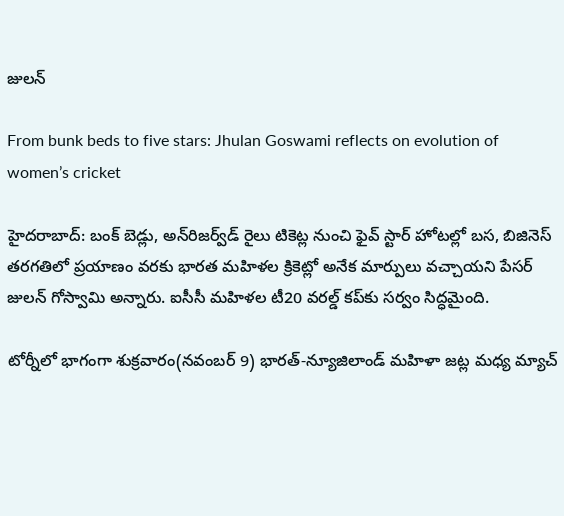జులన్

From bunk beds to five stars: Jhulan Goswami reflects on evolution of women’s cricket

హైదరాబాద్: బంక్‌ బెడ్లు, అన్‌రిజర్వ్‌డ్‌ రైలు టికెట్ల నుంచి ఫైవ్ స్టార్ హోటల్లో బస, బిజినెస్‌ తరగతిలో ప్రయాణం వరకు భారత మహిళల క్రికెట్లో అనేక మార్పులు వచ్చాయని పేసర్ జులన్ గోస్వామి అన్నారు. ఐసీసీ మహిళల టీ20 వరల్డ్ కప్‌‌కు సర్వం సిద్ధమైంది.

టోర్నీలో భాగంగా శుక్రవారం(నవంబర్ 9) భారత్-న్యూజిలాండ్ మహిళా జట్ల మధ్య మ్యాచ్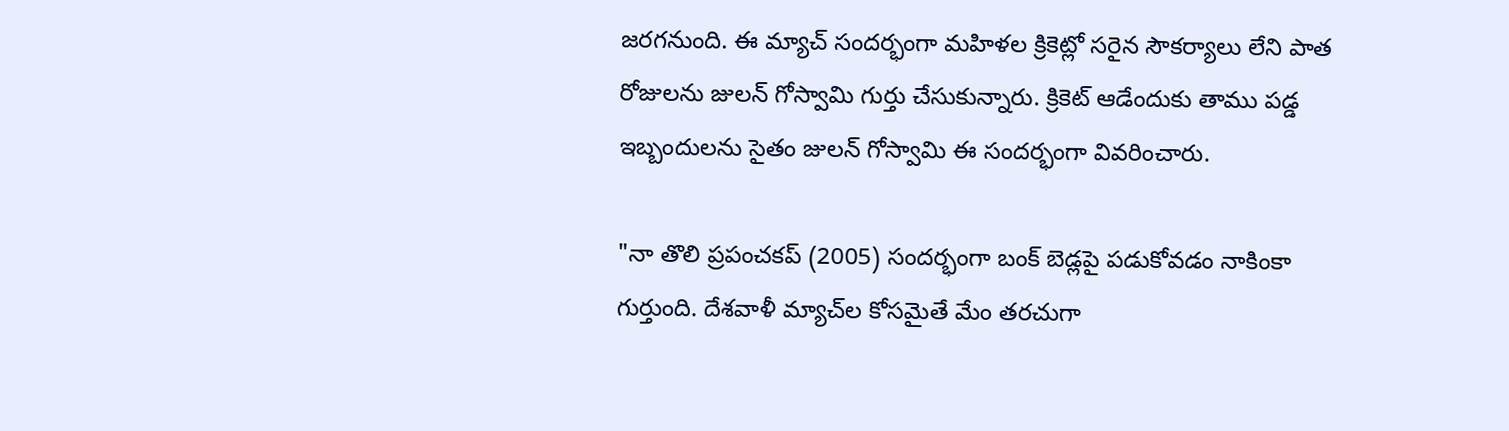జరగనుంది. ఈ మ్యాచ్ సందర్భంగా మహిళల క్రికెట్లో సరైన సౌకర్యాలు లేని పాత రోజులను జులన్ గోస్వామి గుర్తు చేసుకున్నారు. క్రికెట్‌ ఆడేందుకు తాము పడ్డ ఇబ్బందులను సైతం జులన్ గోస్వామి ఈ సందర్భంగా వివరించారు.

"నా తొలి ప్రపంచకప్‌ (2005) సందర్భంగా బంక్‌ బెడ్లపై పడుకోవడం నాకింకా గుర్తుంది. దేశవాళీ మ్యాచ్‌ల కోసమైతే మేం తరచుగా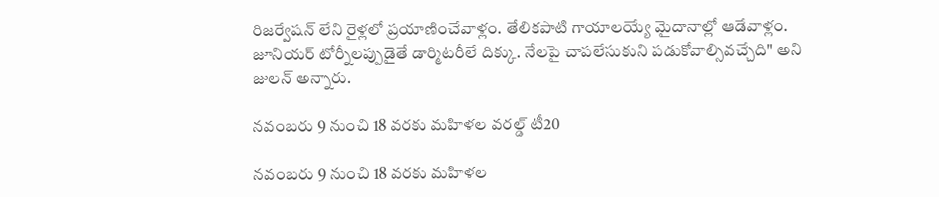రిజర్వేషన్‌ లేని రైళ్లలో ప్రయాణించేవాళ్లం. తేలికపాటి గాయాలయ్యే మైదానాల్లో ఆడేవాళ్లం. జూనియర్‌ టోర్నీలప్పుడైతే డార్మిటరీలే దిక్కు. నేలపై చాపలేసుకుని పడుకోవాల్సివచ్చేది" అని జులన్‌ అన్నారు.

నవంబరు 9 నుంచి 18 వరకు మహిళల వరల్డ్ టీ20

నవంబరు 9 నుంచి 18 వరకు మహిళల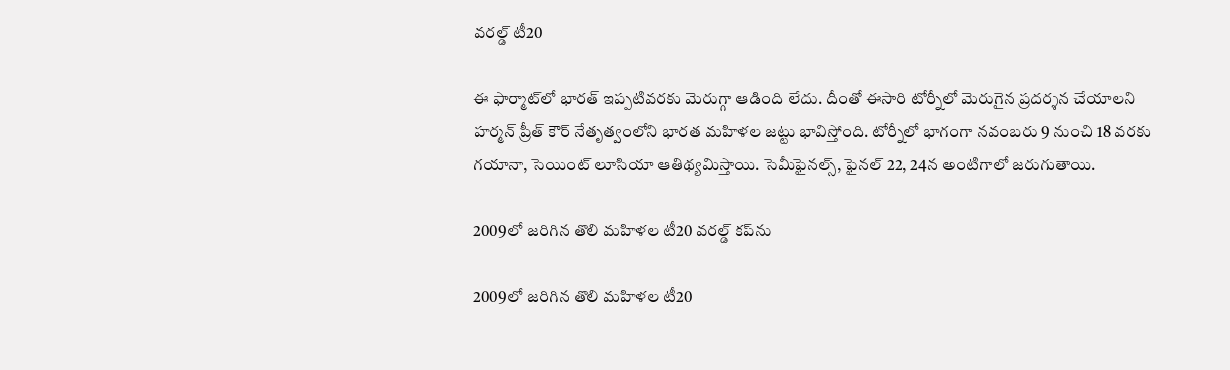వరల్డ్ టీ20

ఈ ఫార్మాట్‌లో భారత్ ఇప్పటివరకు మెరుగ్గా ఆడింది లేదు. దీంతో ఈసారి టోర్నీలో మెరుగైన ప్రదర్శన చేయాలని హర్మన్ ప్రీత్ కౌర్ నేతృత్వంలోని భారత మహిళల జట్టు భావిస్తోంది. టోర్నీలో భాగంగా నవంబరు 9 నుంచి 18 వరకు గయానా, సెయింట్‌ లూసియా ఆతిథ్యమిస్తాయి. సెమీఫైనల్స్‌, ఫైనల్‌ 22, 24న అంటిగాలో జరుగుతాయి.

2009లో జరిగిన తొలి మహిళల టీ20 వరల్డ్ కప్‌ను

2009లో జరిగిన తొలి మహిళల టీ20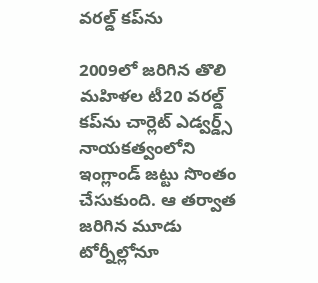వరల్డ్ కప్‌ను

2009లో జరిగిన తొలి మహిళల టీ20 వరల్డ్ కప్‌ను చార్లెట్ ఎడ్వర్డ్స్ నాయకత్వంలోని ఇంగ్లాండ్ జట్టు సొంతం చేసుకుంది. ఆ తర్వాత జరిగిన మూడు టోర్నీల్లోనూ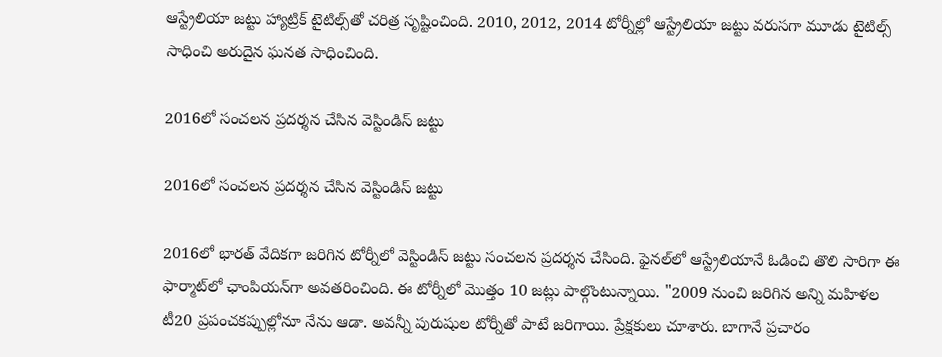ఆస్ట్రేలియా జట్టు హ్యాట్రిక్ టైటిల్స్‌తో చరిత్ర సృష్టించింది. 2010, 2012, 2014 టోర్నీల్లో ఆస్ట్రేలియా జట్టు వరుసగా మూడు టైటిల్స్ సాధించి అరుదైన ఘనత సాధించింది.

2016లో సంచలన ప్రదర్శన చేసిన వెస్టిండిస్ జట్టు

2016లో సంచలన ప్రదర్శన చేసిన వెస్టిండిస్ జట్టు

2016లో భారత్ వేదికగా జరిగిన టోర్నీలో వెస్టిండిస్ జట్టు సంచలన ప్రదర్శన చేసింది. ఫైనల్‌లో ఆస్ట్రేలియానే ఓడించి తొలి సారిగా ఈ ఫార్మాట్‌లో ఛాంపియన్‌గా అవతరించింది. ఈ టోర్నీలో మొత్తం 10 జట్లు పాల్గొంటున్నాయి. "2009 నుంచి జరిగిన అన్ని మహిళల టీ20 ప్రపంచకప్పుల్లోనూ నేను ఆడా. అవన్నీ పురుషుల టోర్నీతో పాటే జరిగాయి. ప్రేక్షకులు చూశారు. బాగానే ప్రచారం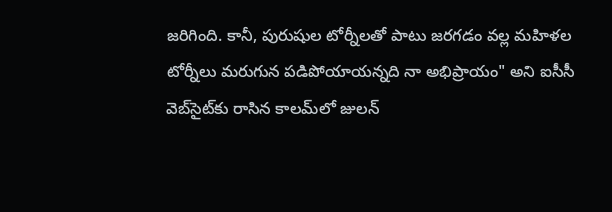జరిగింది. కానీ, పురుషుల టోర్నీలతో పాటు జరగడం వల్ల మహిళల టోర్నీలు మరుగున పడిపోయాయన్నది నా అభిప్రాయం" అని ఐసీసీ వెబ్‌సైట్‌కు రాసిన కాలమ్‌లో జులన్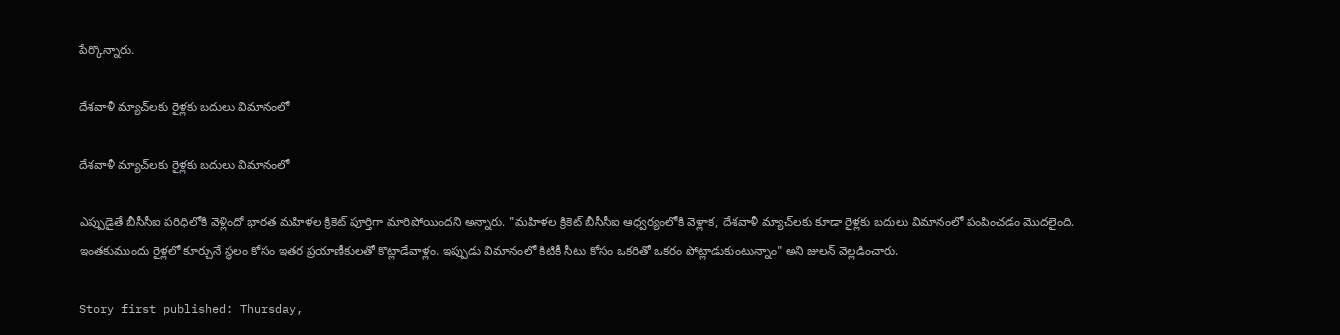పేర్కొన్నారు.

దేశవాళీ మ్యాచ్‌లకు రైళ్లకు బదులు విమానంలో

దేశవాళీ మ్యాచ్‌లకు రైళ్లకు బదులు విమానంలో

ఎప్పుడైతే బీసీసీఐ పరిధిలోకి వెళ్లిందో భారత మహిళల క్రికెట్‌ పూర్తిగా మారిపోయిందని అన్నారు. "మహిళల క్రికెట్‌ బీసీసీఐ ఆధ్వర్యంలోకి వెళ్లాక, దేశవాళీ మ్యాచ్‌లకు కూడా రైళ్లకు బదులు విమానంలో పంపించడం మొదలైంది. ఇంతకుముందు రైళ్లలో కూర్చునే స్థలం కోసం ఇతర ప్రయాణీకులతో కొట్లాడేవాళ్లం. ఇప్పుడు విమానంలో కిటికీ సీటు కోసం ఒకరితో ఒకరం పోట్లాడుకుంటున్నాం" అని జులన్ వెల్లడించారు.

Story first published: Thursday,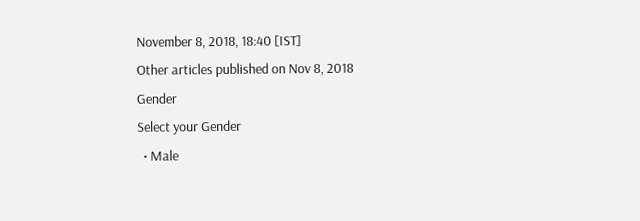November 8, 2018, 18:40 [IST]
Other articles published on Nov 8, 2018
Gender
Select your Gender
  • Male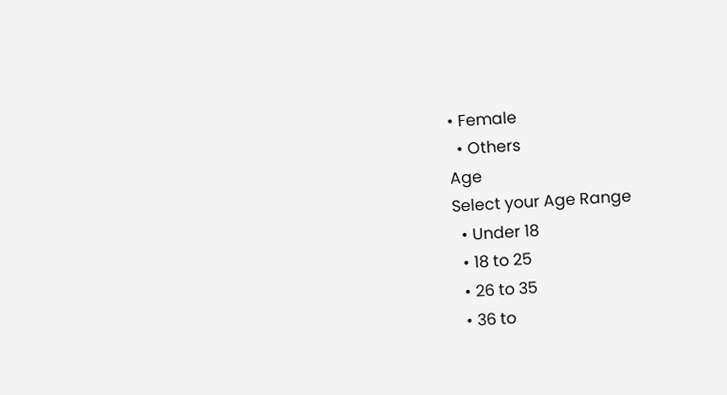• Female
  • Others
Age
Select your Age Range
  • Under 18
  • 18 to 25
  • 26 to 35
  • 36 to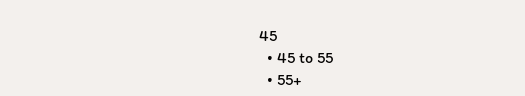45
  • 45 to 55
  • 55+